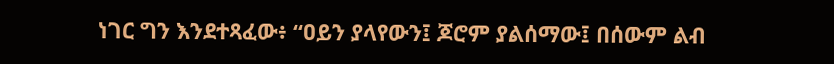ነገር ግን እንደተጻፈው፥ “ዐይን ያላየውን፤ ጆሮም ያልሰማው፤ በሰውም ልብ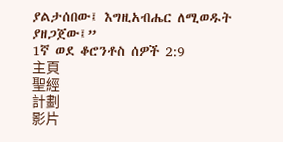ያልታሰበው፤ እግዚአብሔር ለሚወዱት ያዘጋጀው፤”
1ኛ ወደ ቆሮንቶስ ሰዎች 2:9
主頁
聖經
計劃
影片